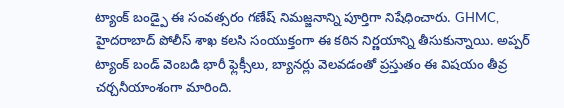ట్యాంక్ బండ్పై ఈ సంవత్సరం గణేష్ నిమజ్జనాన్ని పూర్తిగా నిషేధించారు. GHMC, హైదరాబాద్ పోలీస్ శాఖ కలసి సంయుక్తంగా ఈ కఠిన నిర్ణయాన్ని తీసుకున్నాయి. అప్పర్ ట్యాంక్ బండ్ వెంబడి భారీ ఫ్లెక్సీలు, బ్యానర్లు వెలవడంతో ప్రస్తుతం ఈ విషయం తీవ్ర చర్చనీయాంశంగా మారింది.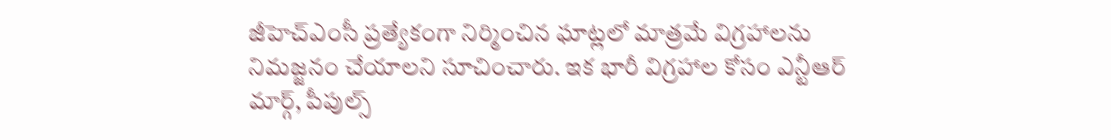జీహెచ్ఎంసీ ప్రత్యేకంగా నిర్మించిన ఘాట్లలో మాత్రమే విగ్రహాలను నిమజ్జనం చేయాలని సూచించారు. ఇక భారీ విగ్రహాల కోసం ఎన్టీఆర్ మార్గ్, పీపుల్స్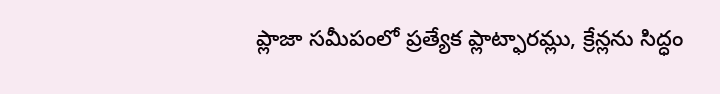ప్లాజా సమీపంలో ప్రత్యేక ప్లాట్ఫారమ్లు, క్రేన్లను సిద్ధం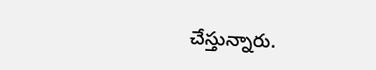చేస్తున్నారు.